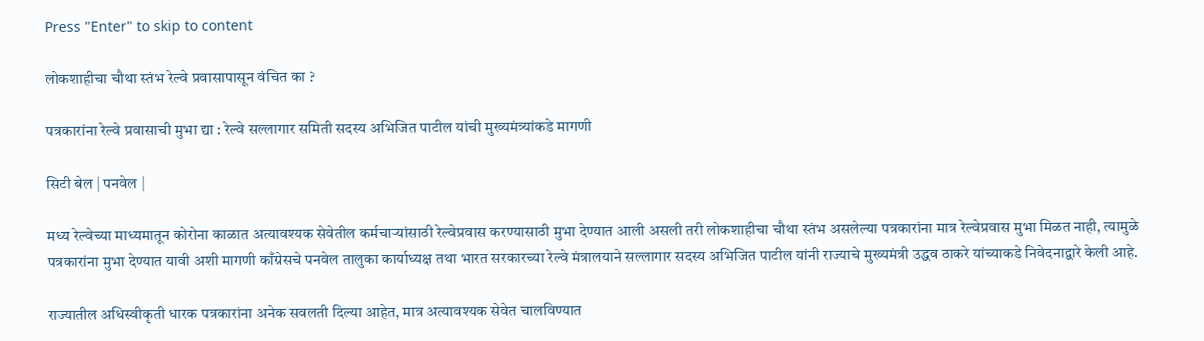Press "Enter" to skip to content

लोकशाहीचा चौथा स्तंभ रेल्वे प्रवासापासून वंचित का ?

पत्रकारांना रेल्वे प्रवासाची मुभा द्या : रेल्वे सल्लागार समिती सदस्य अभिजित पाटील यांची मुख्यमंत्र्यांकडे मागणी

सिटी बेल | पनवेल |

मध्य रेल्वेच्या माध्यमातून कोरोना काळात अत्यावश्यक सेवेतील कर्मचाऱ्यांसाठी रेल्वेप्रवास करण्यासाठी मुभा देण्यात आली असली तरी लोकशाहीचा चौथा स्तंभ असलेल्या पत्रकारांना मात्र रेल्वेप्रवास मुभा मिळत नाही, त्यामुळे पत्रकारांना मुभा देण्यात यावी अशी मागणी काँग्रेसचे पनवेल तालुका कार्याध्यक्ष तथा भारत सरकारच्या रेल्वे मंत्रालयाने सल्लागार सदस्य अभिजित पाटील यांनी राज्याचे मुख्यमंत्री उद्धव ठाकरे यांच्याकडे निवेदनाद्वारे केली आहे.

राज्यातील अधिस्वीकृती धारक पत्रकारांना अनेक सवलती दिल्या आहेत, मात्र अत्यावश्यक सेवेत चालविण्यात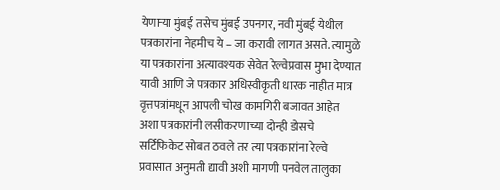येणाऱ्या मुंबई तसेच मुंबई उपनगर, नवी मुंबई येथील पत्रकारांना नेहमीच ये – जा करावी लागत असते. त्यामुळे या पत्रकारांना अत्यावश्यक सेवेत रेल्वेप्रवास मुभा देण्यात यावी आणि जे पत्रकार अधिस्वीकृती धारक नाहीत मात्र वृत्तपत्रांमधून आपली चोख कामगिरी बजावत आहेत अशा पत्रकारांनी लसीकरणाच्या दोन्ही डोसचे सर्टिफिकेट सोबत ठवले तर त्या पत्रकारांना रेल्वे प्रवासात अनुमती द्यावी अशी मागणी पनवेल तालुका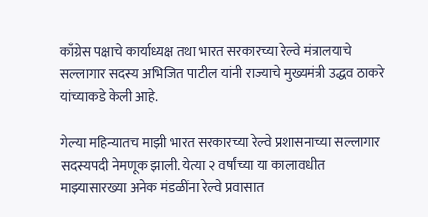काँग्रेस पक्षाचे कार्याध्यक्ष तथा भारत सरकारच्या रेल्वे मंत्रालयाचे सल्लागार सदस्य अभिजित पाटील यांनी राज्याचे मुख्यमंत्री उद्धव ठाकरे यांच्याकडे केली आहे.

गेल्या महिन्यातच माझी भारत सरकारच्या रेल्वे प्रशासनाच्या सल्लागार सदस्यपदी नेमणूक झाली. येत्या २ वर्षांच्या या कालावधीत माझ्यासारख्या अनेक मंडळींना रेल्वे प्रवासात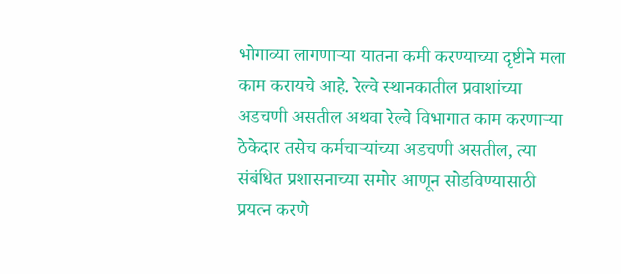भोगाव्या लागणाऱ्या यातना कमी करण्याच्या दृष्टीने मला काम करायचे आहे. रेल्वे स्थानकातील प्रवाशांच्या अडचणी असतील अथवा रेल्वे विभागात काम करणाऱ्या ठेकेदार तसेच कर्मचाऱ्यांच्या अडचणी असतील, त्या संबंधित प्रशासनाच्या समोर आणून सोडविण्यासाठी प्रयत्न करणे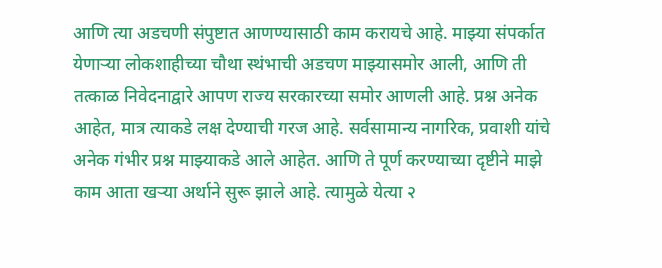आणि त्या अडचणी संपुष्टात आणण्यासाठी काम करायचे आहे. माझ्या संपर्कात येणाऱ्या लोकशाहीच्या चौथा स्थंभाची अडचण माझ्यासमोर आली, आणि ती तत्काळ निवेदनाद्वारे आपण राज्य सरकारच्या समोर आणली आहे. प्रश्न अनेक आहेत, मात्र त्याकडे लक्ष देण्याची गरज आहे. सर्वसामान्य नागरिक, प्रवाशी यांचे अनेक गंभीर प्रश्न माझ्याकडे आले आहेत. आणि ते पूर्ण करण्याच्या दृष्टीने माझे काम आता खऱ्या अर्थाने सुरू झाले आहे. त्यामुळे येत्या २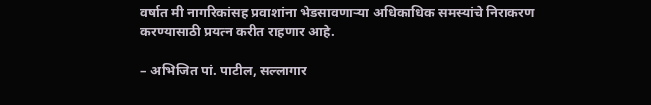वर्षात मी नागरिकांसह प्रवाशांना भेडसावणाऱ्या अधिकाधिक समस्यांचे निराकरण करण्यासाठी प्रयत्न करीत राहणार आहे.

– अभिजित पां. पाटील, सल्लागार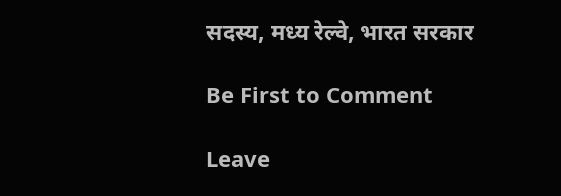सदस्य, मध्य रेल्वे, भारत सरकार

Be First to Comment

Leave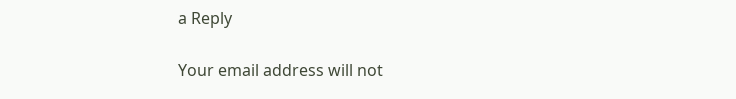a Reply

Your email address will not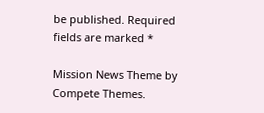be published. Required fields are marked *

Mission News Theme by Compete Themes.